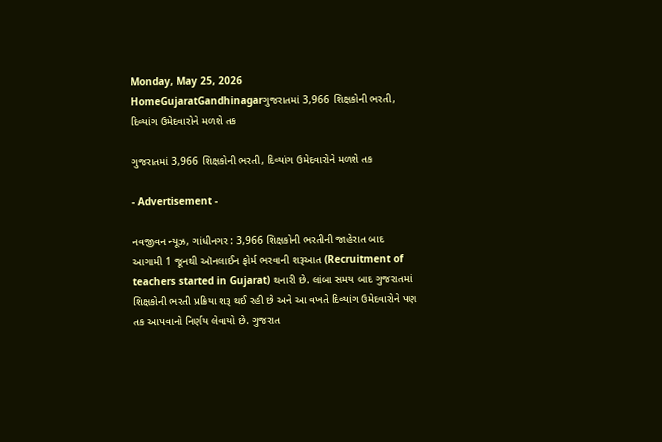Monday, May 25, 2026
HomeGujaratGandhinagarગુજરાતમાં 3,966 શિક્ષકોની ભરતી, દિવ્યાંગ ઉમેદવારોને મળશે તક

ગુજરાતમાં 3,966 શિક્ષકોની ભરતી, દિવ્યાંગ ઉમેદવારોને મળશે તક

- Advertisement -

નવજીવન ન્યૂઝ, ગાંધીનગર : 3,966 શિક્ષકોની ભરતીની જાહેરાત બાદ આગામી 1 જૂનથી ઑનલાઈન ફોર્મ ભરવાની શરૂઆત (Recruitment of teachers started in Gujarat) થનારી છે. લાંબા સમય બાદ ગુજરાતમાં શિક્ષકોની ભરતી પ્રક્રિયા શરૂ થઈ રહી છે અને આ વખતે દિવ્યાંગ ઉમેદવારોને પણ તક આપવાનો નિર્ણય લેવાયો છે. ગુજરાત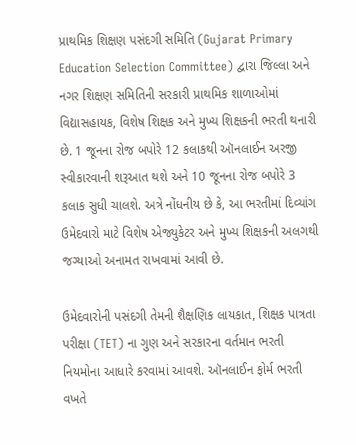પ્રાથમિક શિક્ષણ પસંદગી સમિતિ (Gujarat Primary Education Selection Committee) દ્વારા જિલ્લા અને નગર શિક્ષણ સમિતિની સરકારી પ્રાથમિક શાળાઓમાં વિદ્યાસહાયક, વિશેષ શિક્ષક અને મુખ્ય શિક્ષકની ભરતી થનારી છે. 1 જૂનના રોજ બપોરે 12 કલાકથી ઑનલાઈન અરજી સ્વીકારવાની શરૂઆત થશે અને 10 જૂનના રોજ બપોરે 3 કલાક સુધી ચાલશે. અત્રે નોંધનીય છે કે, આ ભરતીમાં દિવ્યાંગ ઉમેદવારો માટે વિશેષ એજ્યુકેટર અને મુખ્ય શિક્ષકની અલગથી જગ્યાઓ અનામત રાખવામાં આવી છે.

ઉમેદવારોની પસંદગી તેમની શૈક્ષણિક લાયકાત, શિક્ષક પાત્રતા પરીક્ષા (TET) ના ગુણ અને સરકારના વર્તમાન ભરતી નિયમોના આધારે કરવામાં આવશે. ઑનલાઈન ફોર્મ ભરતી વખતે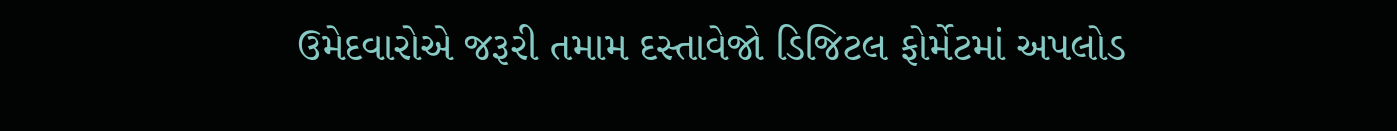ઉમેદવારોએ જરૂરી તમામ દસ્તાવેજો ડિજિટલ ફોર્મેટમાં અપલોડ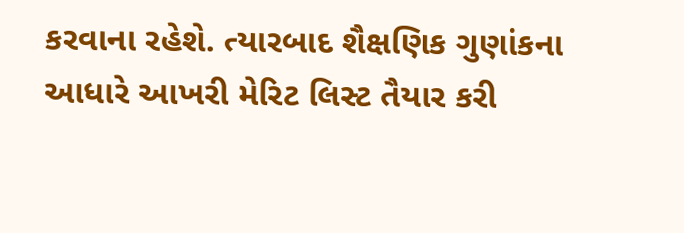કરવાના રહેશે. ત્યારબાદ શૈક્ષણિક ગુણાંકના આધારે આખરી મેરિટ લિસ્ટ તૈયાર કરી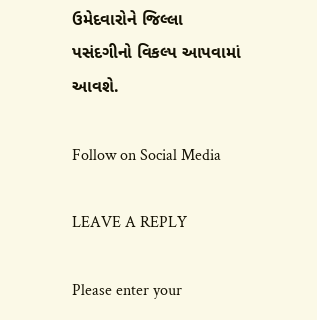ઉમેદવારોને જિલ્લા પસંદગીનો વિકલ્પ આપવામાં આવશે.

Follow on Social Media

LEAVE A REPLY

Please enter your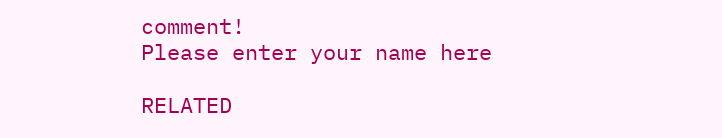comment!
Please enter your name here

RELATED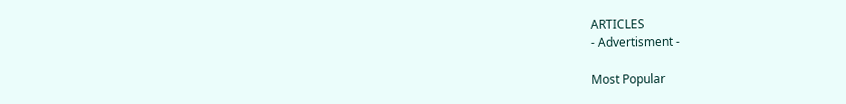ARTICLES
- Advertisment -

Most Popular